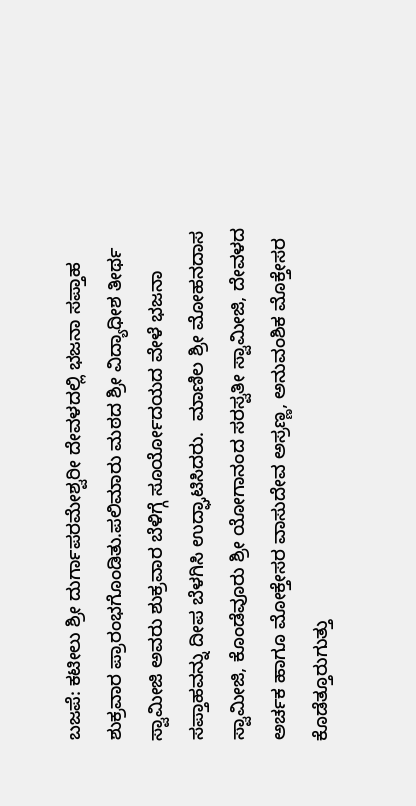ಬಜಪೆ: ಕಟೀಲು ಶ್ರೀ ದುರ್ಗಾಪರಮೇಶ್ವರೀ ದೇವಳದಲ್ಲಿ ಭಜನಾ ಸಪ್ತಾಹ ಶುಕ್ರವಾರ ಪ್ರಾರಂಭಗೊಂಡಿತು.ಪಲಿಮಾರು ಮಠದ ಶ್ರೀ ವಿದ್ಯಾಧೀಶ ತೀರ್ಥ ಸ್ವಾಮೀಜಿ ಅವರು ಶುಕ್ರವಾರ ಬೆಳಿಗ್ಗೆ ಸೂರ್ಯೋದಯದ ವೇಳೆ ಭಜನಾ ಸಪ್ತಾಹವನ್ನು ದೀಪ ಬೆಳಗಿಸಿ ಉದ್ಘಾಟಿಸಿದರು.  ಮಾಣಿಲ ಶ್ರೀ ಮೋಹನದಾಸ ಸ್ವಾಮೀಜಿ, ಕೊಂಡೆವೂರು ಶ್ರೀ ಯೋಗಾನಂದ ಸರಸ್ವತೀ ಸ್ವಾಮೀಜಿ, ದೇವಳದ ಅರ್ಚಕ ಹಾಗೂ ಮೋಕ್ತೇಸರ ವಾಸುದೇವ ಅಸ್ರಣ್ಣ, ಅನುವಂಶಿಕ ಮೊಕ್ತೇಸರ ಕೊಡೆತ್ತೂರುಗುತ್ತು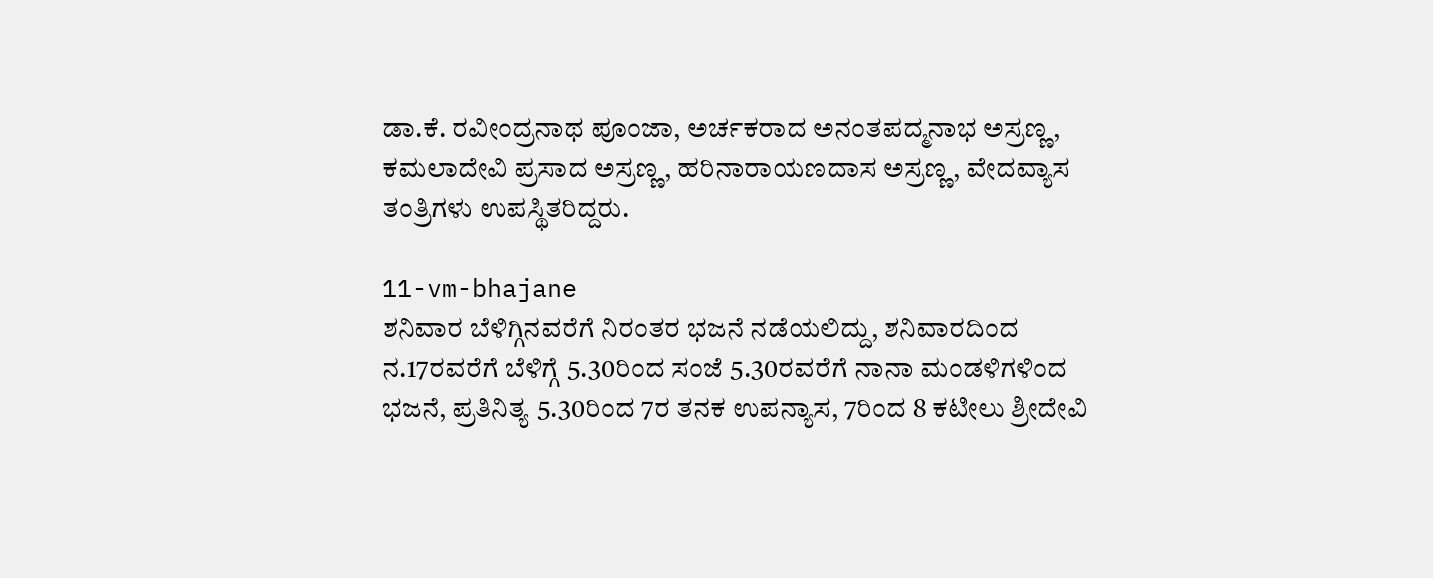ಡಾ.ಕೆ. ರವೀಂದ್ರನಾಥ ಪೂಂಜಾ, ಅರ್ಚಕರಾದ ಅನಂತಪದ್ಮನಾಭ ಅಸ್ರಣ್ಣ, ಕಮಲಾದೇವಿ ಪ್ರಸಾದ ಅಸ್ರಣ್ಣ, ಹರಿನಾರಾಯಣದಾಸ ಅಸ್ರಣ್ಣ, ವೇದವ್ಯಾಸ ತಂತ್ರಿಗಳು ಉಪಸ್ಥಿತರಿದ್ದರು.

11-vm-bhajane
ಶನಿವಾರ ಬೆಳಿಗ್ಗಿನವರೆಗೆ ನಿರಂತರ ಭಜನೆ ನಡೆಯಲಿದ್ದು, ಶನಿವಾರದಿಂದ ನ.17ರವರೆಗೆ ಬೆಳಿಗ್ಗೆ 5.30ರಿಂದ ಸಂಜೆ 5.30ರವರೆಗೆ ನಾನಾ ಮಂಡಳಿಗಳಿಂದ ಭಜನೆ, ಪ್ರತಿನಿತ್ಯ 5.30ರಿಂದ 7ರ ತನಕ ಉಪನ್ಯಾಸ, 7ರಿಂದ 8 ಕಟೀಲು ಶ್ರೀದೇವಿ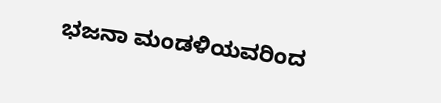ಭಜನಾ ಮಂಡಳಿಯವರಿಂದ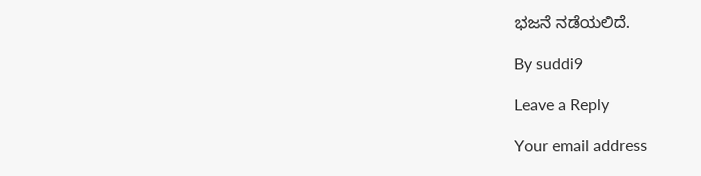ಭಜನೆ ನಡೆಯಲಿದೆ.

By suddi9

Leave a Reply

Your email address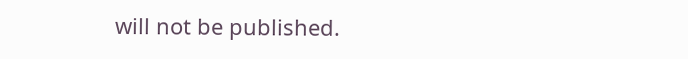will not be published.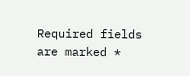Required fields are marked *